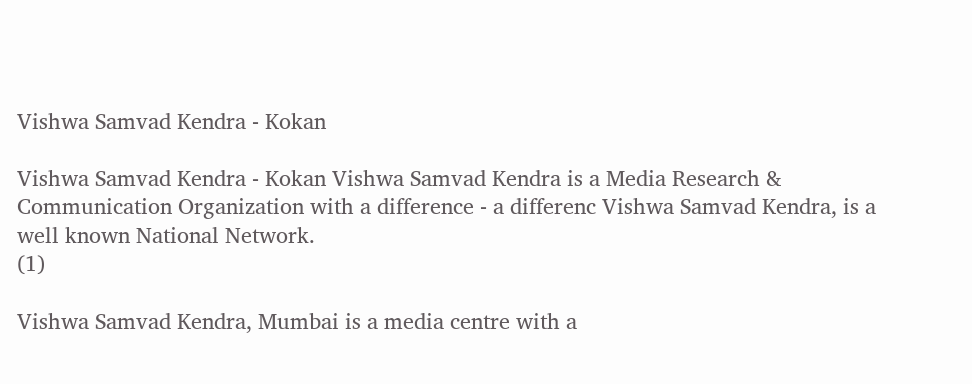Vishwa Samvad Kendra - Kokan

Vishwa Samvad Kendra - Kokan Vishwa Samvad Kendra is a Media Research & Communication Organization with a difference - a differenc Vishwa Samvad Kendra, is a well known National Network.
(1)

Vishwa Samvad Kendra, Mumbai is a media centre with a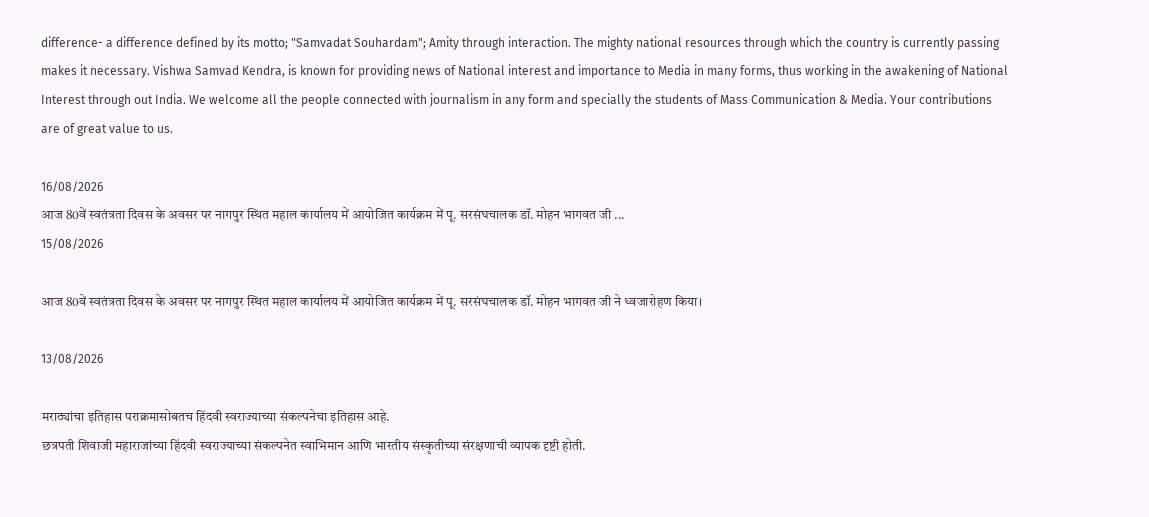difference- a difference defined by its motto; "Samvadat Souhardam"; Amity through interaction. The mighty national resources through which the country is currently passing makes it necessary. Vishwa Samvad Kendra, is known for providing news of National interest and importance to Media in many forms, thus working in the awakening of National Interest through out India. We welcome all the people connected with journalism in any form and specially the students of Mass Communication & Media. Your contributions are of great value to us.

16/08/2026
आज 80वें स्वतंत्रता दिवस के अवसर पर नागपुर स्थित महाल कार्यालय में आयोजित कार्यक्रम में पू. सरसंघचालक डॉ. मोहन भागवत जी ...
15/08/2026

आज 80वें स्वतंत्रता दिवस के अवसर पर नागपुर स्थित महाल कार्यालय में आयोजित कार्यक्रम में पू. सरसंघचालक डॉ. मोहन भागवत जी ने ध्वजारोहण किया।

13/08/2026

मराठ्यांचा इतिहास पराक्रमासोबतच हिंदवी स्वराज्याच्या संकल्पनेचा इतिहास आहे.
छत्रपती शिवाजी महाराजांच्या हिंदवी स्वराज्याच्या संकल्पनेत स्वाभिमान आणि भारतीय संस्कृतीच्या संरक्षणाची व्यापक दृष्टी होती.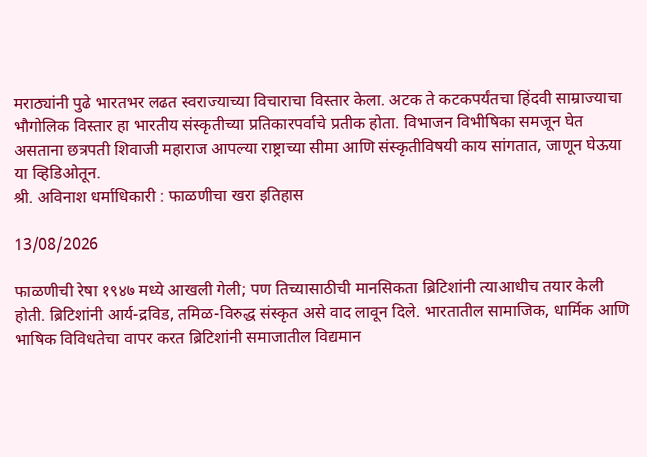मराठ्यांनी पुढे भारतभर लढत स्वराज्याच्या विचाराचा विस्तार केला. अटक ते कटकपर्यंतचा हिंदवी साम्राज्याचा भौगोलिक विस्तार हा भारतीय संस्कृतीच्या प्रतिकारपर्वाचे प्रतीक होता. विभाजन विभीषिका समजून घेत असताना छत्रपती शिवाजी महाराज आपल्या राष्ट्राच्या सीमा आणि संस्कृतीविषयी काय सांगतात, जाणून घेऊया या व्हिडिओतून.
श्री. अविनाश धर्माधिकारी : फाळणीचा खरा इतिहास

13/08/2026

फाळणीची रेषा १९४७ मध्ये आखली गेली; पण तिच्यासाठीची मानसिकता ब्रिटिशांनी त्याआधीच तयार केली होती. ब्रिटिशांनी आर्य-द्रविड, तमिळ-विरुद्ध संस्कृत असे वाद लावून दिले. भारतातील सामाजिक, धार्मिक आणि भाषिक विविधतेचा वापर करत ब्रिटिशांनी समाजातील विद्यमान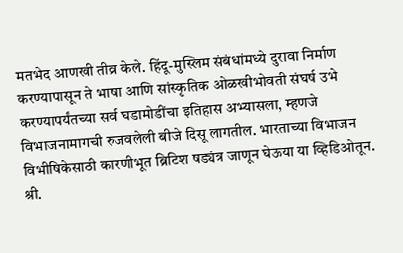मतभेद आणखी तीव्र केले. हिंदू-मुस्लिम संबंधांमध्ये दुरावा निर्माण करण्यापासून ते भाषा आणि सांस्कृतिक ओळखीभोवती संघर्ष उभे करण्यापर्यंतच्या सर्व घडामोडींचा इतिहास अभ्यासला, म्हणजे विभाजनामागची रुजवलेली बीजे दिसू लागतील. भारताच्या विभाजन विभीषिकेसाठी कारणीभूत ब्रिटिश षड्यंत्र जाणून घेऊया या व्हिडिओतून.
श्री.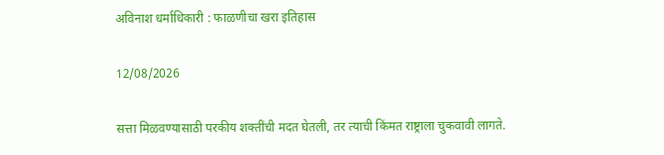अविनाश धर्माधिकारी : फाळणीचा खरा इतिहास

12/08/2026

सत्ता मिळवण्यासाठी परकीय शक्तींची मदत घेतली, तर त्याची किंमत राष्ट्राला चुकवावी लागते.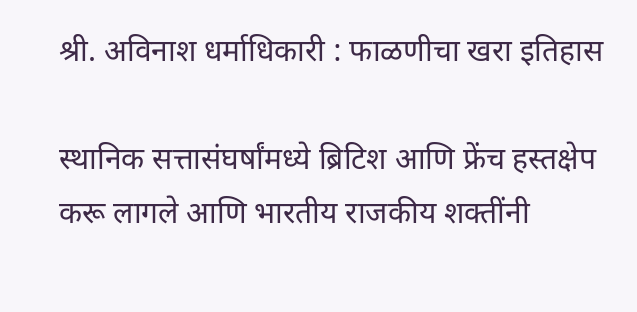श्री. अविनाश धर्माधिकारी : फाळणीचा खरा इतिहास

स्थानिक सत्तासंघर्षांमध्ये ब्रिटिश आणि फ्रेंच हस्तक्षेप करू लागले आणि भारतीय राजकीय शक्तींनी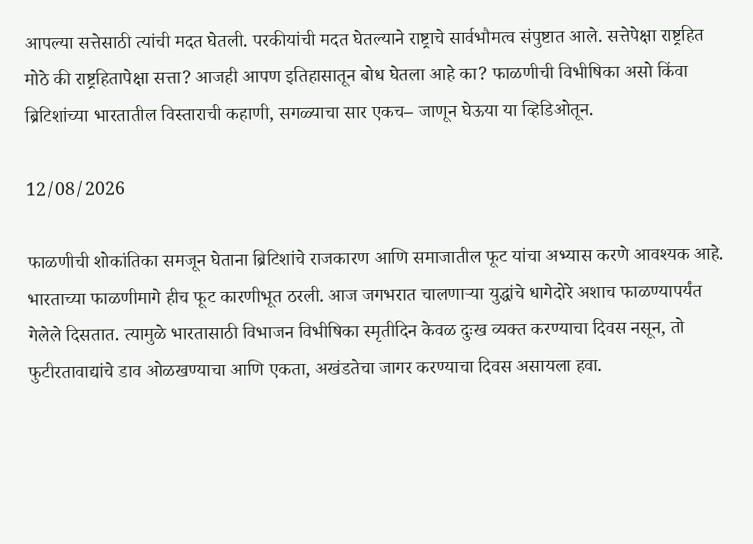आपल्या सत्तेसाठी त्यांची मदत घेतली. परकीयांची मदत घेतल्याने राष्ट्राचे सार्वभौमत्व संपुष्टात आले. सत्तेपेक्षा राष्ट्रहित मोठे की राष्ट्रहितापेक्षा सत्ता? आजही आपण इतिहासातून बोध घेतला आहे का? फाळणीची विभीषिका असो किंवा ब्रिटिशांच्या भारतातील विस्ताराची कहाणी, सगळ्याचा सार एकच– जाणून घेऊया या व्हिडिओतून.

12/08/2026

फाळणीची शोकांतिका समजून घेताना ब्रिटिशांचे राजकारण आणि समाजातील फूट यांचा अभ्यास करणे आवश्यक आहे. भारताच्या फाळणीमागे हीच फूट कारणीभूत ठरली. आज जगभरात चालणाऱ्या युद्धांचे धागेदोरे अशाच फाळण्यापर्यंत गेलेले दिसतात. त्यामुळे भारतासाठी विभाजन विभीषिका स्मृतीदिन केवळ दुःख व्यक्त करण्याचा दिवस नसून, तो फुटीरतावाद्यांचे डाव ओळखण्याचा आणि एकता, अखंडतेचा जागर करण्याचा दिवस असायला हवा.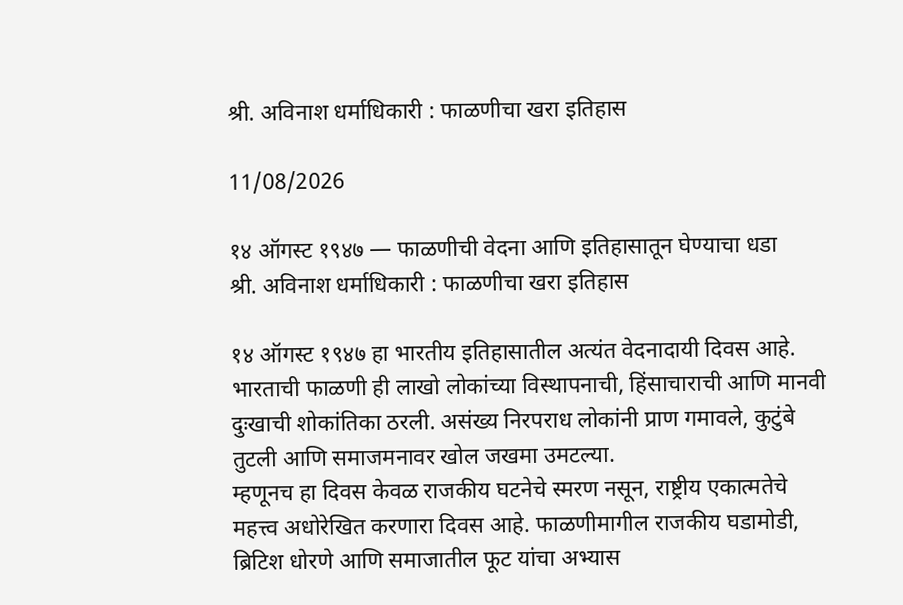श्री. अविनाश धर्माधिकारी : फाळणीचा खरा इतिहास

11/08/2026

१४ ऑगस्ट १९४७ — फाळणीची वेदना आणि इतिहासातून घेण्याचा धडा
श्री. अविनाश धर्माधिकारी : फाळणीचा खरा इतिहास

१४ ऑगस्ट १९४७ हा भारतीय इतिहासातील अत्यंत वेदनादायी दिवस आहे. भारताची फाळणी ही लाखो लोकांच्या विस्थापनाची, हिंसाचाराची आणि मानवी दुःखाची शोकांतिका ठरली. असंख्य निरपराध लोकांनी प्राण गमावले, कुटुंबे तुटली आणि समाजमनावर खोल जखमा उमटल्या.
म्हणूनच हा दिवस केवळ राजकीय घटनेचे स्मरण नसून, राष्ट्रीय एकात्मतेचे महत्त्व अधोरेखित करणारा दिवस आहे. फाळणीमागील राजकीय घडामोडी, ब्रिटिश धोरणे आणि समाजातील फूट यांचा अभ्यास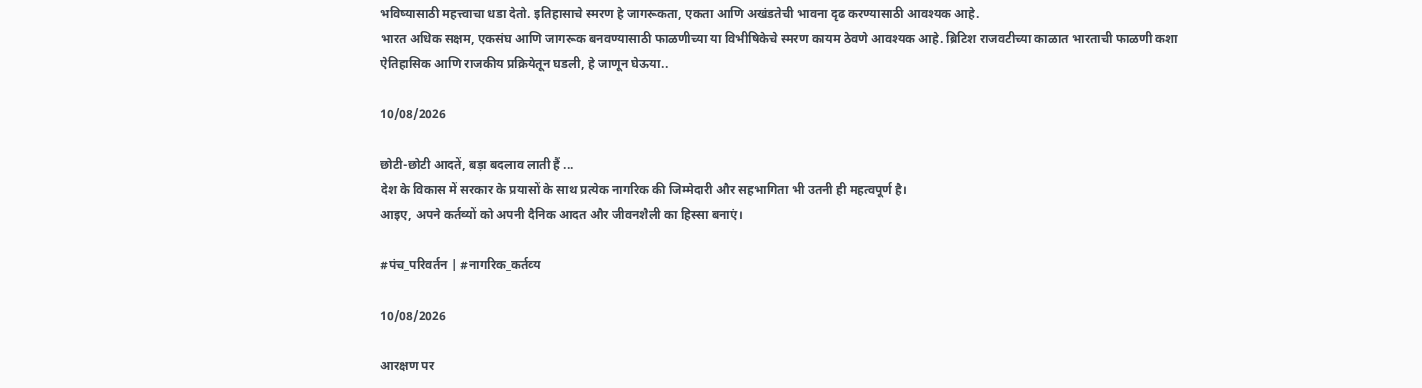भविष्यासाठी महत्त्वाचा धडा देतो. इतिहासाचे स्मरण हे जागरूकता, एकता आणि अखंडतेची भावना दृढ करण्यासाठी आवश्यक आहे.
भारत अधिक सक्षम, एकसंघ आणि जागरूक बनवण्यासाठी फाळणीच्या या विभीषिकेचे स्मरण कायम ठेवणे आवश्यक आहे. ब्रिटिश राजवटीच्या काळात भारताची फाळणी कशा ऐतिहासिक आणि राजकीय प्रक्रियेतून घडली, हे जाणून घेऊया..

10/08/2026

छोटी-छोटी आदतें, बड़ा बदलाव लाती हैं ...
देश के विकास में सरकार के प्रयासों के साथ प्रत्‍येक नागरिक की जिम्मेदारी और सहभागिता भी उतनी ही महत्वपूर्ण है।
आइए, अपने कर्तव्यों को अपनी दैनिक आदत और जीवनशैली का हिस्सा बनाएं।

#पंच_परिवर्तन | #नागरिक_कर्तव्‍य

10/08/2026

आरक्षण पर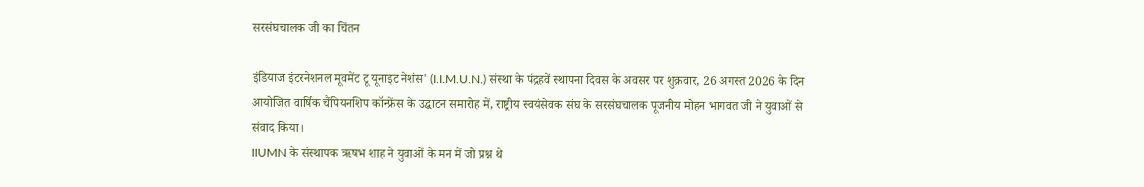सरसंघचालक जी का चिंतन

इंडियाज इंटरनेशनल मूवमेंट टू यूनाइट नेशंस' (I.I.M.U.N.) संस्था के पंद्रहवें स्थापना दिवस के अवसर पर शुक्रवार, 26 अगस्त 2026 के दिन आयोजित वार्षिक चैंपियनशिप कॉन्फ्रेंस के उद्घाटन समारोह में, राष्ट्रीय स्वयंसेवक संघ के सरसंघचालक पूजनीय मोहन भागवत जी ने युवाओं से संवाद किया।
IIUMN के संस्थापक ऋषभ शाह ने युवाओं के मन में जो प्रश्न थे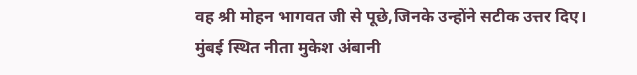वह श्री मोहन भागवत जी से पूछे,जिनके उन्होंने सटीक उत्तर दिए।
मुंबई स्थित नीता मुकेश अंबानी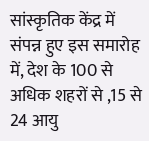सांस्कृतिक केंद्र में संपन्न हुए इस समारोह में, देश के 100 से अधिक शहरों से ,15 से 24 आयु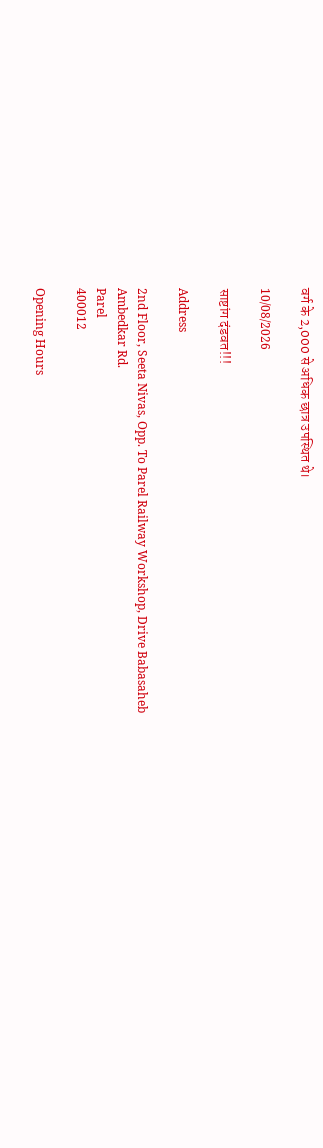वर्ग के 2,000 से अधिक छात्र उपस्थित थे।

10/08/2026

साष्टांग दंडवत!!!

Address

2nd Floor, Seeta Nivas, Opp. To Parel Railway Workshop, Drive Babasaheb Ambedkar Rd.
Parel
400012

Opening Hours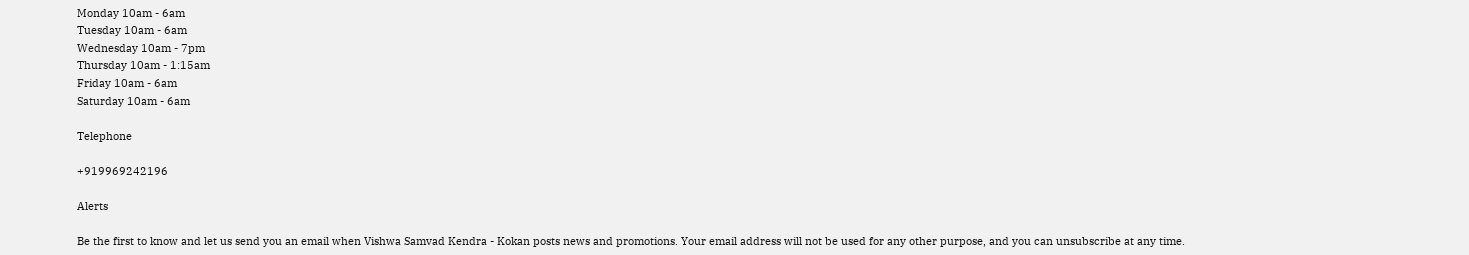Monday 10am - 6am
Tuesday 10am - 6am
Wednesday 10am - 7pm
Thursday 10am - 1:15am
Friday 10am - 6am
Saturday 10am - 6am

Telephone

+919969242196

Alerts

Be the first to know and let us send you an email when Vishwa Samvad Kendra - Kokan posts news and promotions. Your email address will not be used for any other purpose, and you can unsubscribe at any time.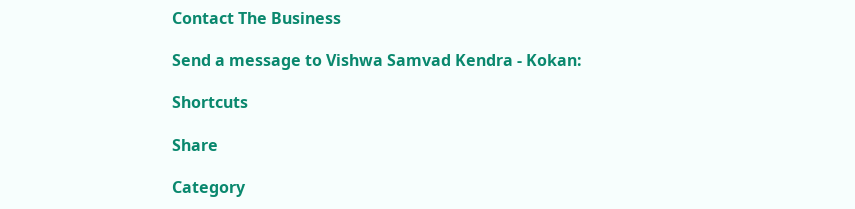Contact The Business

Send a message to Vishwa Samvad Kendra - Kokan:

Shortcuts

Share

Category